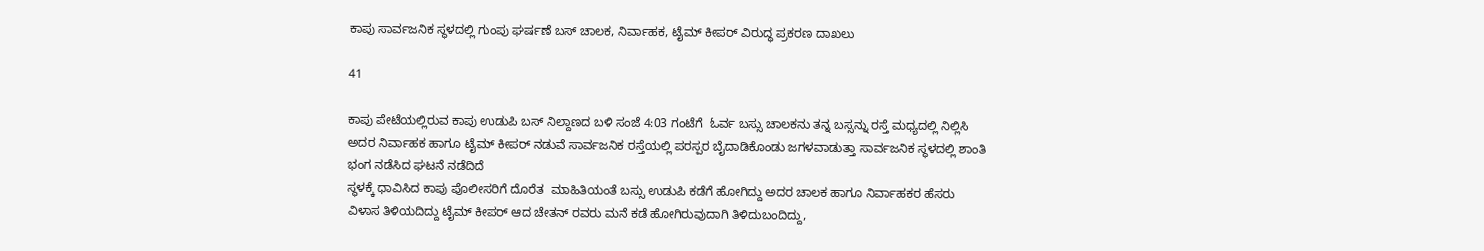ಕಾಪು ಸಾರ್ವಜನಿಕ ಸ್ಥಳದಲ್ಲಿ ಗುಂಪು ಘರ್ಷಣೆ ಬಸ್ ಚಾಲಕ, ನಿರ್ವಾಹಕ, ಟೈಮ್ ಕೀಪರ್ ವಿರುದ್ಧ ಪ್ರಕರಣ ದಾಖಲು

41

ಕಾಪು ಪೇಟೆಯಲ್ಲಿರುವ ಕಾಪು ಉಡುಪಿ ಬಸ್ ನಿಲ್ದಾಣದ ಬಳಿ ಸಂಜೆ 4:03 ಗಂಟೆಗೆ  ಓರ್ವ ಬಸ್ಸು ಚಾಲಕನು ತನ್ನ ಬಸ್ಸನ್ನು ರಸ್ತೆ ಮಧ್ಯದಲ್ಲಿ ನಿಲ್ಲಿಸಿ ಅದರ ನಿರ್ವಾಹಕ ಹಾಗೂ ಟೈಮ್‌ ಕೀಪರ್‌ ನಡುವೆ ಸಾರ್ವಜನಿಕ ರಸ್ತೆಯಲ್ಲಿ ಪರಸ್ಪರ ಬೈದಾಡಿಕೊಂಡು ಜಗಳವಾಡುತ್ತಾ ಸಾರ್ವಜನಿಕ ಸ್ಥಳದಲ್ಲಿ ಶಾಂತಿ ಭಂಗ ನಡೆಸಿದ ಘಟನೆ ನಡೆದಿದೆ
ಸ್ಥಳಕ್ಕೆ ಧಾವಿಸಿದ ಕಾಪು ಪೊಲೀಸರಿಗೆ ದೊರೆತ  ಮಾಹಿತಿಯಂತೆ ಬಸ್ಸು ಉಡುಪಿ ಕಡೆಗೆ ಹೋಗಿದ್ದು ಅದರ ಚಾಲಕ ಹಾಗೂ ನಿರ್ವಾಹಕರ ಹೆಸರು ವಿಳಾಸ ತಿಳಿಯದಿದ್ದು ಟೈಮ್‌ ಕೀಪರ್‌ ಆದ ಚೇತನ್‌ ರವರು ಮನೆ ಕಡೆ ಹೋಗಿರುವುದಾಗಿ ತಿಳಿದುಬಂದಿದ್ದು,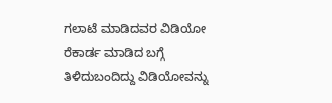ಗಲಾಟೆ ಮಾಡಿದವರ ವಿಡಿಯೋ ರೆಕಾರ್ಡ ಮಾಡಿದ ಬಗ್ಗೆ ತಿಳಿದುಬಂದಿದ್ದು ವಿಡಿಯೋವನ್ನು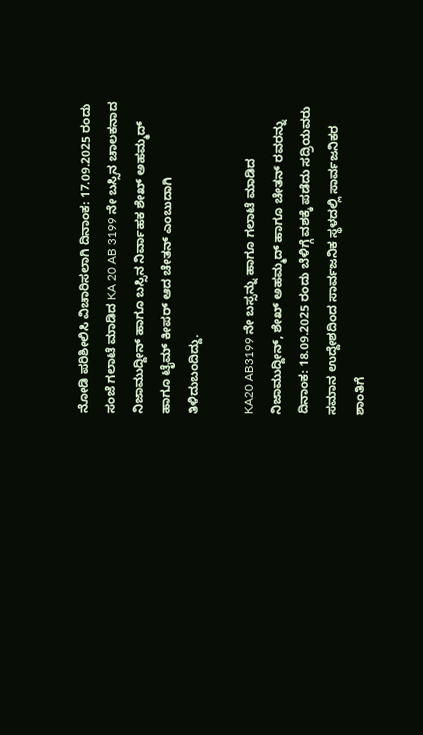ನೋಡಿ ಪರಿಶೀಲಿಸಿ ವಿಚಾರಿಸಲಾಗಿ ದಿನಾಂಕ: 17.09.2025 ರಂದು ಸಂಜೆ ಗಲಾಟೆ ಮಾಡಿದ KA 20 AB 3199 ನೇ ಬಸ್ಸಿನ ಚಾಲಕನಾದ ನಿಜಾಮುದ್ದೀನ್‌ ಹಾಗೂ ಬಸ್ಸಿನ ನಿರ್ವಾಹಕ ಶೇಖ್‌ ಅಹಮ್ಮದ್‌ ಹಾಗೂ ಟೈಮ್‌ ಕೀಪರ್‌ ಆದ ಚೇತನ್‌ ಎಂಬುದಾಗಿ ತಿಳಿದುಬಂದಿದ್ದು.

KA20 AB3199 ನೇ ಬಸ್ಸನ್ನು ಹಾಗೂ ಗಲಾಟೆ ಮಾಡಿದ ನಿಜಾಮುದ್ದೀನ್‌, ಶೇಖ್‌ ಅಹಮ್ಮದ್‌ ಹಾಗೂ ಚೇತನ್‌ ರವರನ್ನು ದಿನಾಂಕ: 18.09.2025 ರಂದು ಬೆಳಿಗ್ಗೆ ವಶಕ್ಕೆ ಪಡೆದು ಸದ್ರಿಯವರು ಸಮಾನ ಉದ್ದೇಶದಿಂದ ಸಾರ್ವಜನಿಕ ಸ್ಥಳದಲ್ಲಿ ಸಾರ್ವಜನಿಕರ ಶಾಂತಿಗೆ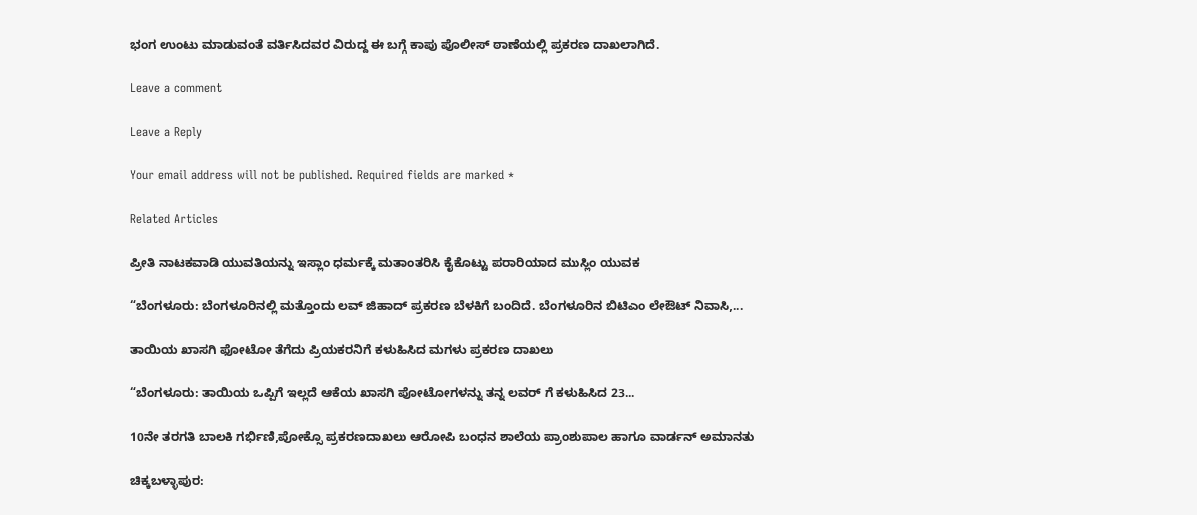ಭಂಗ ಉಂಟು ಮಾಡುವಂತೆ ವರ್ತಿಸಿದವರ ವಿರುದ್ದ ಈ ಬಗ್ಗೆ ಕಾಪು ಪೊಲೀಸ್‌ ಠಾಣೆಯಲ್ಲಿ ಪ್ರಕರಣ ದಾಖಲಾಗಿದೆ.

Leave a comment

Leave a Reply

Your email address will not be published. Required fields are marked *

Related Articles

ಪ್ರೀತಿ ನಾಟಕವಾಡಿ ಯುವತಿಯನ್ನು ಇಸ್ಲಾಂ ಧರ್ಮಕ್ಕೆ ಮತಾಂತರಿಸಿ ಕೈಕೊಟ್ಟು ಪರಾರಿಯಾದ ಮುಸ್ಲಿಂ ಯುವಕ

“ಬೆಂಗಳೂರು: ಬೆಂಗಳೂರಿನಲ್ಲಿ ಮತ್ತೊಂದು ಲವ್ ಜಿಹಾದ್ ಪ್ರಕರಣ ಬೆಳಕಿಗೆ ಬಂದಿದೆ. ಬೆಂಗಳೂರಿನ ಬಿಟಿಎಂ ಲೇಔಟ್ ನಿವಾಸಿ,...

ತಾಯಿಯ ಖಾಸಗಿ ಫೋಟೋ ತೆಗೆದು ಪ್ರಿಯಕರನಿಗೆ ಕಳುಹಿಸಿದ ಮಗಳು ಪ್ರಕರಣ ದಾಖಲು

“ಬೆಂಗಳೂರು: ತಾಯಿಯ ಒಪ್ಪಿಗೆ ಇಲ್ಲದೆ ಆಕೆಯ ಖಾಸಗಿ ಪೋಟೋಗಳನ್ನು ತನ್ನ ಲವರ್ ಗೆ ಕಳುಹಿಸಿದ 23...

10ನೇ ತರಗತಿ ಬಾಲಕಿ ಗರ್ಭಿಣಿ,ಪೋಕ್ಸೊ ಪ್ರಕರಣದಾಖಲು ಆರೋಪಿ ಬಂಧನ ಶಾಲೆಯ ಪ್ರಾಂಶುಪಾಲ ಹಾಗೂ ವಾರ್ಡನ್ ಅಮಾನತು

ಚಿಕ್ಕಬಳ್ಳಾಪುರ: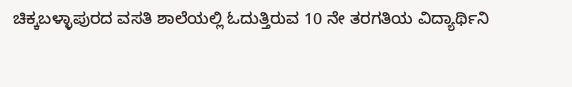ಚಿಕ್ಕಬಳ್ಳಾಪುರದ ವಸತಿ ಶಾಲೆಯಲ್ಲಿ ಓದುತ್ತಿರುವ 10 ನೇ ತರಗತಿಯ ವಿದ್ಯಾರ್ಥಿನಿ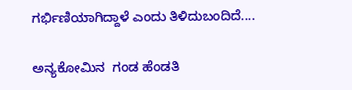ಗರ್ಭಿಣಿಯಾಗಿದ್ದಾಳೆ ಎಂದು ತಿಳಿದುಬಂದಿದೆ....

ಅನ್ಯಕೋಮಿನ  ಗಂಡ ಹೆಂಡತಿ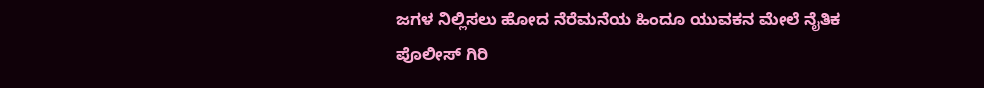ಜಗಳ ನಿಲ್ಲಿಸಲು ಹೋದ ನೆರೆಮನೆಯ ಹಿಂದೂ ಯುವಕನ ಮೇಲೆ ನೈತಿಕ ಪೊಲೀಸ್ ಗಿರಿ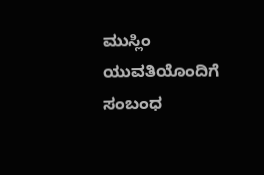ಮುಸ್ಲಿಂ ಯುವತಿಯೊಂದಿಗೆ ಸಂಬಂಧ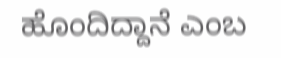ಹೊಂದಿದ್ದಾನೆ ಎಂಬ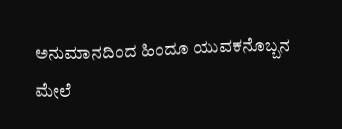ಅನುಮಾನದಿಂದ ಹಿಂದೂ ಯುವಕನೊಬ್ಬನ ಮೇಲೆ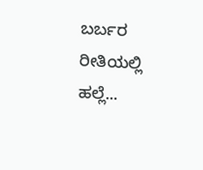ಬರ್ಬರ ರೀತಿಯಲ್ಲಿ ಹಲ್ಲೆ...